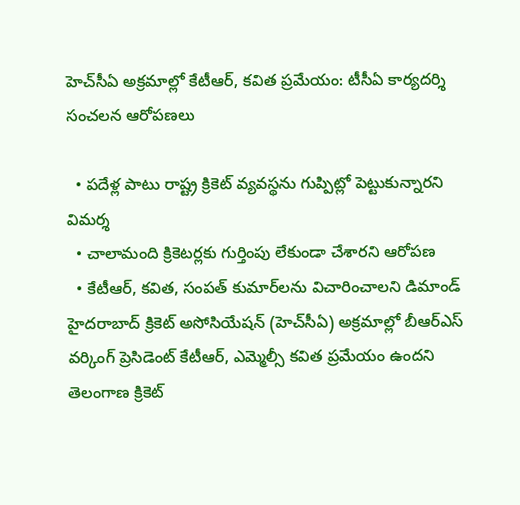హెచ్‌సీఏ అక్రమాల్లో కేటీఆర్, కవిత ప్రమేయం: టీసీఏ కార్యదర్శి సంచలన ఆరోపణలు

  • పదేళ్ల పాటు రాష్ట్ర క్రికెట్ వ్యవస్థను గుప్పిట్లో పెట్టుకున్నారని విమర్శ
  • చాలామంది క్రికెటర్లకు గుర్తింపు లేకుండా చేశారని ఆరోపణ
  • కేటీఆర్, కవిత, సంపత్ కుమార్‌లను విచారించాలని డిమాండ్
హైదరాబాద్ క్రికెట్ అసోసియేషన్ (హెచ్‌సీఏ) అక్రమాల్లో బీఆర్ఎస్ వర్కింగ్ ప్రెసిడెంట్ కేటీఆర్, ఎమ్మెల్సీ కవిత ప్రమేయం ఉందని తెలంగాణ క్రికెట్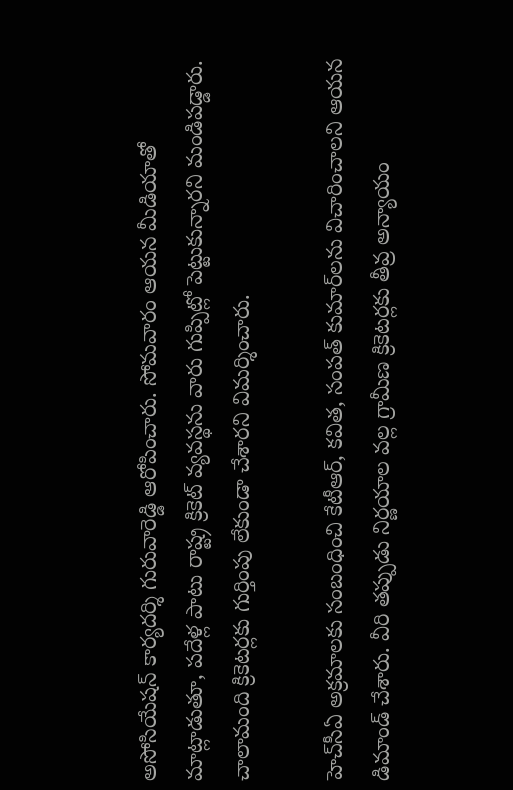అసోసియేషన్ కార్యదర్శి గురువారెడ్డి ఆరోపించారు. సోమవారం ఆయన మీడియాతో మాట్లాడుతూ, పదేళ్ల పాటు రాష్ట్ర క్రికెట్ వ్యవస్థను వారు గుప్పిట్లో పెట్టుకున్నారని మండిపడ్డారు. చాలామంది క్రికెటర్లకు గుర్తింపు లేకుండా చేశారని విమర్శించారు.

హెచ్‌సీఏ అక్రమాలకు సంబంధించి కేటీఆర్, కవిత, సంపత్ కుమార్‌లను విచారించాలని ఆయన డిమాండ్ చేశారు. వీరి తప్పుడు నిర్ణయాల వల్ల గ్రామీణ క్రికెటర్లకు తీవ్ర అన్యాయం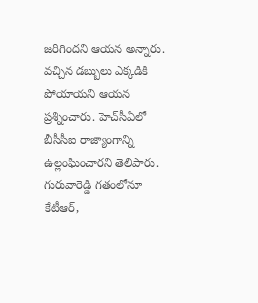జరిగిందని ఆయన అన్నారు. వచ్చిన డబ్బులు ఎక్కడికి పోయాయని ఆయన ప్రశ్నించారు. హెచ్‌సీఏలో బీసీసీఐ రాజ్యాంగాన్ని ఉల్లంఘించారని తెలిపారు. గురువారెడ్డి గతంలోనూ కేటీఆర్,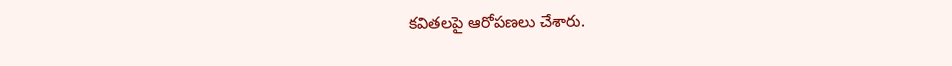కవితలపై ఆరోపణలు చేశారు.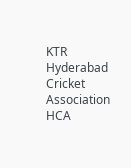KTR
Hyderabad Cricket Association
HCA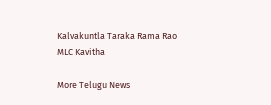Kalvakuntla Taraka Rama Rao
MLC Kavitha

More Telugu News